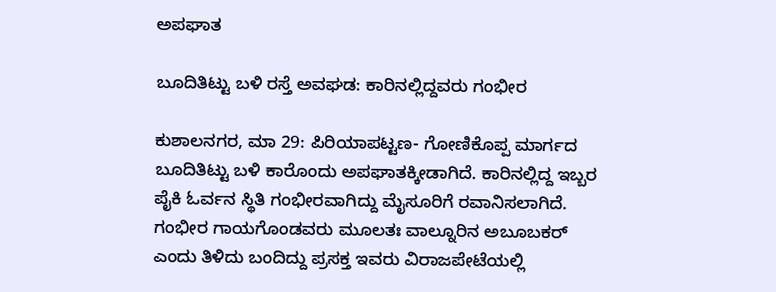ಅಪಘಾತ

ಬೂದಿತಿಟ್ಟು ಬಳಿ ರಸ್ತೆ ಅವಘಡ: ಕಾರಿನಲ್ಲಿದ್ದವರು ಗಂಭೀರ

ಕುಶಾಲನಗರ, ಮಾ 29: ಪಿರಿಯಾಪಟ್ಟಣ- ಗೋಣಿಕೊಪ್ಪ ಮಾರ್ಗದ ಬೂದಿತಿಟ್ಟು ಬಳಿ ಕಾರೊಂದು ಅಪಘಾತಕ್ಕೀಡಾಗಿದೆ. ಕಾರಿನಲ್ಲಿದ್ದ ಇಬ್ಬರ ಪೈಕಿ ಓರ್ವನ ಸ್ಥಿತಿ ಗಂಭೀರವಾಗಿದ್ದು ಮೈಸೂರಿಗೆ ರವಾನಿಸಲಾಗಿದೆ. ಗಂಭೀರ ಗಾಯಗೊಂಡವರು ಮೂಲತಃ ವಾಲ್ನೂರಿನ ಅಬೂಬಕರ್ ಎಂದು ತಿಳಿದು ಬಂದಿದ್ದು ಪ್ರಸಕ್ತ ಇವರು‌ ವಿರಾಜಪೇಟೆಯಲ್ಲಿ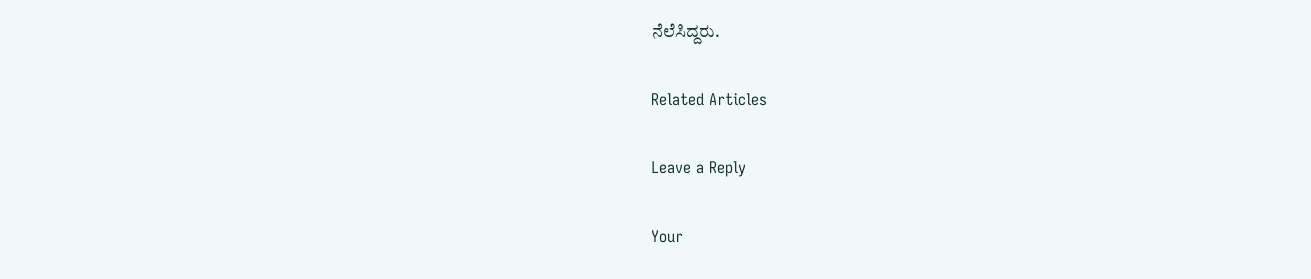ನೆಲೆಸಿದ್ದರು.

Related Articles

Leave a Reply

Your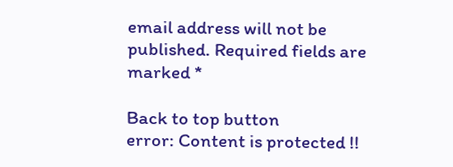email address will not be published. Required fields are marked *

Back to top button
error: Content is protected !!